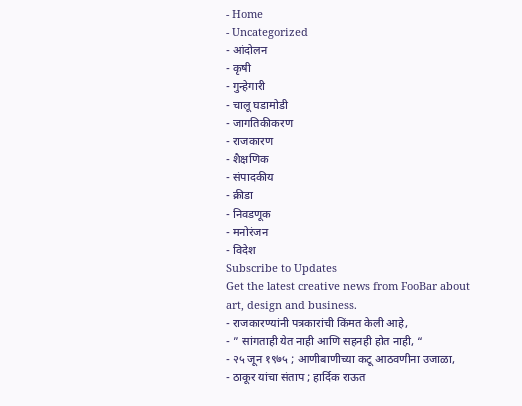- Home
- Uncategorized
- आंदोलन
- कृषी
- गुन्हेगारी
- चालू घडामोडी
- जागतिकीकरण
- राजकारण
- शैक्षणिक
- संपादकीय
- क्रीडा
- निवडणूक
- मनोरंजन
- विदेश
Subscribe to Updates
Get the latest creative news from FooBar about art, design and business.
- राजकारण्यांनी पत्रकारांची किंमत केली आहे,
- ” सांगताही येत नाही आणि सहनही होत नाही, “
- २५ जून १९७५ ; आणीबाणीच्या कटू आठवणीना उजाळा,
- ठाकूर यांचा संताप ; हार्दिक राऊत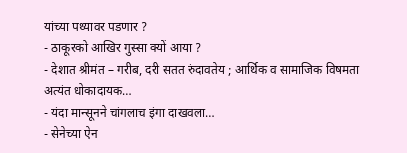यांच्या पथ्यावर पडणार ?
- ठाकूरको आखिर गुस्सा क्यों आया ?
- देशात श्रीमंत – गरीब, दरी सतत रुंदावतेय ; आर्थिक व सामाजिक विषमता अत्यंत धोकादायक…
- यंदा मान्सूनने चांगलाच इंगा दाखवला…
- सेनेच्या ऐन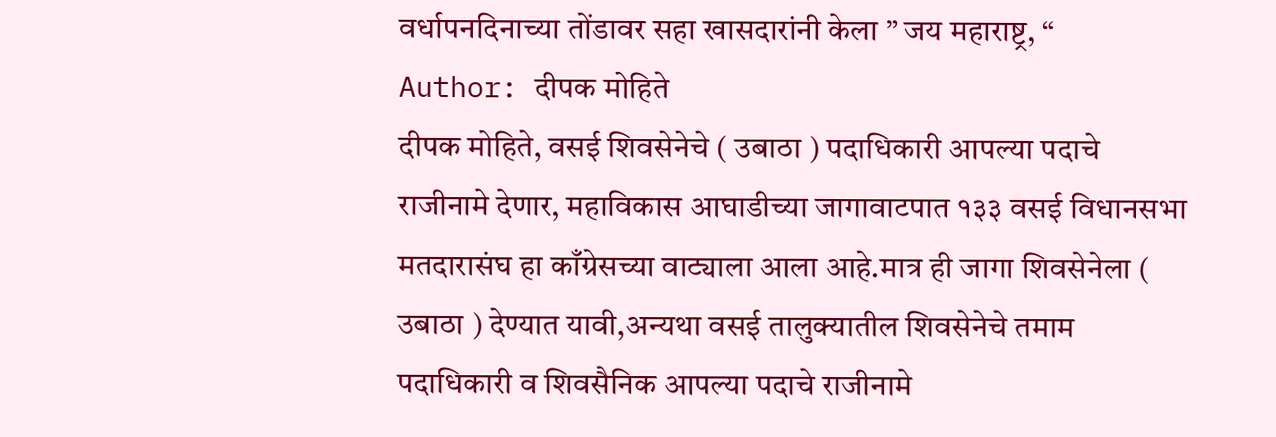वर्धापनदिनाच्या तोंडावर सहा खासदारांनी केला ” जय महाराष्ट्र, “
Author: दीपक मोहिते
दीपक मोहिते, वसई शिवसेनेचे ( उबाठा ) पदाधिकारी आपल्या पदाचे राजीनामे देणार, महाविकास आघाडीच्या जागावाटपात १३३ वसई विधानसभा मतदारासंघ हा काँग्रेसच्या वाट्याला आला आहे.मात्र ही जागा शिवसेनेला ( उबाठा ) देण्यात यावी,अन्यथा वसई तालुक्यातील शिवसेनेचे तमाम पदाधिकारी व शिवसैनिक आपल्या पदाचे राजीनामे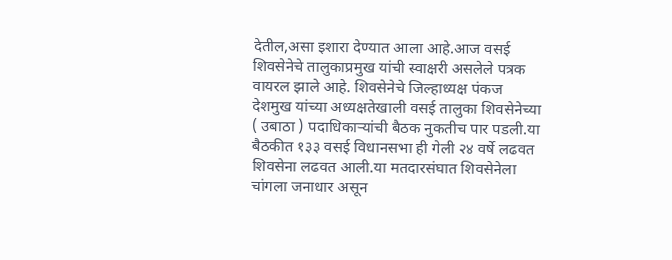देतील,असा इशारा देण्यात आला आहे.आज वसई शिवसेनेचे तालुकाप्रमुख यांची स्वाक्षरी असलेले पत्रक वायरल झाले आहे. शिवसेनेचे जिल्हाध्यक्ष पंकज देशमुख यांच्या अध्यक्षतेखाली वसई तालुका शिवसेनेच्या ( उबाठा ) पदाधिकाऱ्यांची बैठक नुकतीच पार पडली.या बैठकीत १३३ वसई विधानसभा ही गेली २४ वर्षे लढवत शिवसेना लढवत आली.या मतदारसंघात शिवसेनेला चांगला जनाधार असून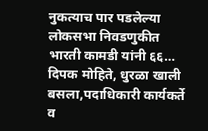नुकत्याच पार पडलेल्या लोकसभा निवडणुकीत भारती कामडी यांनी ६६…
दिपक मोहिते, धुरळा खाली बसला,पदाधिकारी कार्यकर्ते व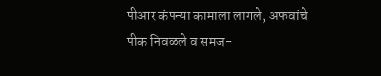पीआर कंपन्या कामाला लागले, अफवांचे पीक निवळले व समज-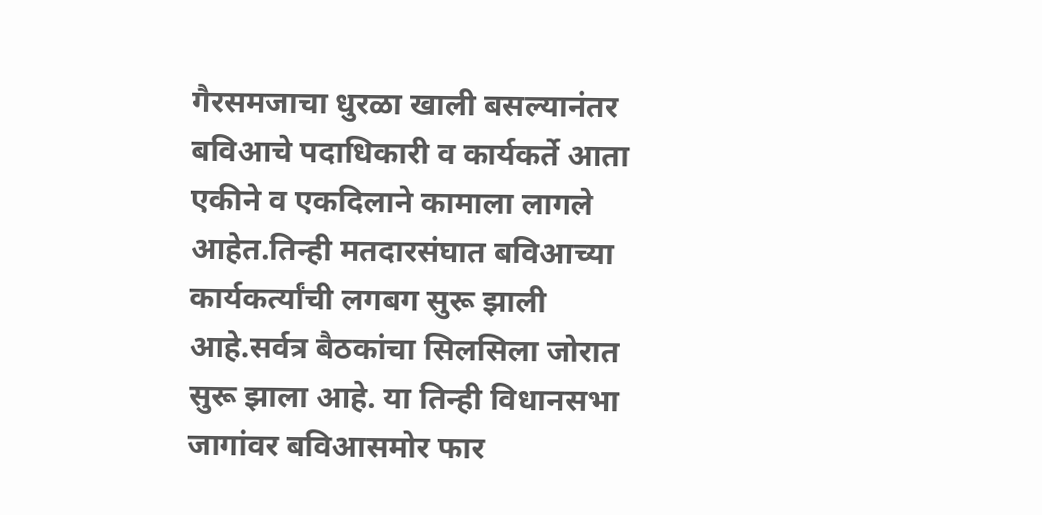गैरसमजाचा धुरळा खाली बसल्यानंतर बविआचे पदाधिकारी व कार्यकर्ते आता एकीने व एकदिलाने कामाला लागले आहेत.तिन्ही मतदारसंघात बविआच्या कार्यकर्त्यांची लगबग सुरू झाली आहे.सर्वत्र बैठकांचा सिलसिला जोरात सुरू झाला आहे. या तिन्ही विधानसभा जागांवर बविआसमोर फार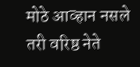मोठे आव्हान नसले तरी वरिष्ठ नेते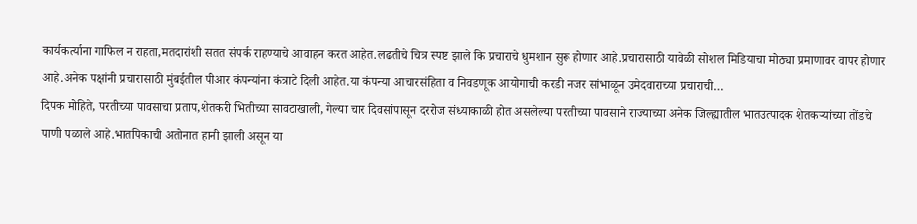कार्यकर्त्याना गाफिल न राहता,मतदारांशी सतत संपर्क राहण्याचे आवाहन करत आहेत.लढतीचे चित्र स्पष्ट झाले कि प्रचाराचे धुमशान सुरू होणार आहे.प्रचारासाठी यावेळी सोशल मिडियाचा मोठ्या प्रमाणावर वापर होणार आहे.अनेक पक्षांनी प्रचारासाठी मुंबईतील पीआर कंपन्यांना कंत्राटे दिली आहेत.या कंपन्या आचारसंहिता व निवडणूक आयोगाची करडी नजर सांभाळून उमेदवाराच्या प्रचाराची…
दिपक मोहिते, परतीच्या पावसाचा प्रताप,शेतकरी भितीच्या सावटाखाली, गेल्या चार दिवसांपासून दररोज संध्याकाळी होत असलेल्या परतीच्या पावसाने राज्याच्या अनेक जिल्ह्यातील भातउत्पादक शेतकऱ्यांच्या तोंडचे पाणी पळाले आहे.भातपिकाची अतोनात हानी झाली असून या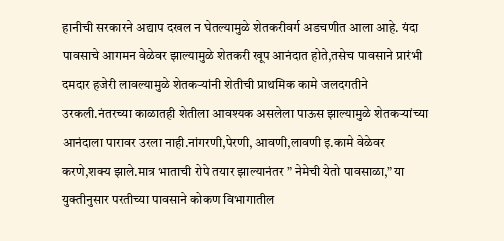हानीची सरकारने अद्याप दखल न घेतल्यामुळे शेतकरीवर्ग अडचणीत आला आहे. यंदा पावसाचे आगमन वेळेवर झाल्यामुळे शेतकरी खूप आनंदात होते,तसेच पावसाने प्रारंभी दमदार हजेरी लावल्यामुळे शेतकऱ्यांनी शेतीची प्राथमिक कामे जलदगतीने उरकली.नंतरच्या काळातही शेतीला आवश्यक असलेला पाऊस झाल्यामुळे शेतकऱ्यांच्या आनंदाला पारावर उरला नाही.नांगरणी,पेरणी, आवणी,लावणी इ.कामे वेळेवर करणे,शक्य झाले.मात्र भाताची रोपे तयार झाल्यानंतर ” नेमेची येतो पावसाळा,” या युक्तीनुसार परतीच्या पावसाने कोकण विभागातील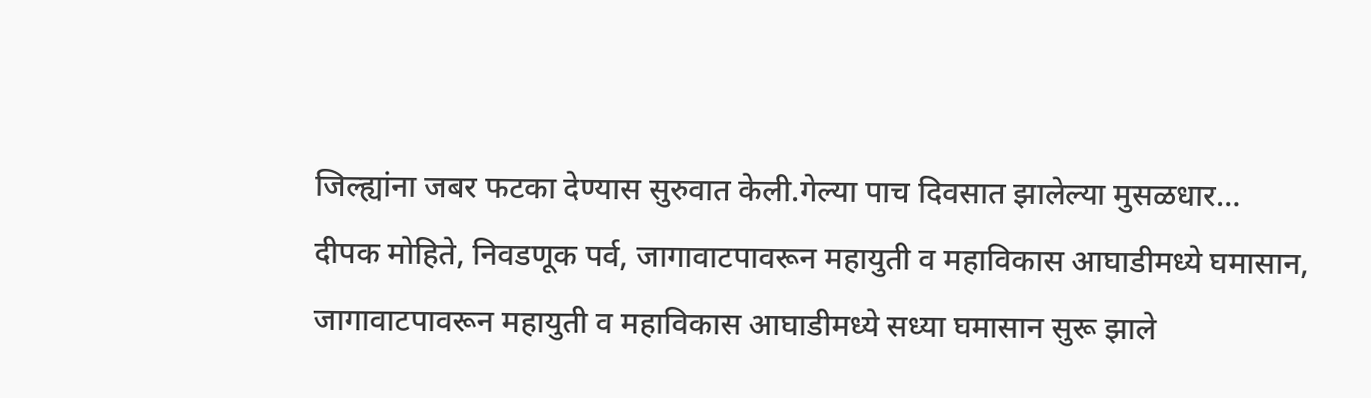जिल्ह्यांना जबर फटका देण्यास सुरुवात केली.गेल्या पाच दिवसात झालेल्या मुसळधार…
दीपक मोहिते, निवडणूक पर्व, जागावाटपावरून महायुती व महाविकास आघाडीमध्ये घमासान, जागावाटपावरून महायुती व महाविकास आघाडीमध्ये सध्या घमासान सुरू झाले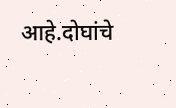आहे.दोघांचे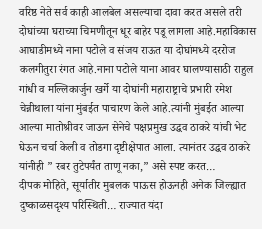वरिष्ठ नेते सर्व काही आलबेल असल्याचा दावा करत असले तरी दोघांच्या घराच्या चिमणीतून धूर बाहेर पडू लागला आहे.महाविकास आघाडीमध्ये नाना पटोले व संजय राऊत या दोघांमध्ये दररोज कलगीतुरा रंगत आहे.नाना पटोले याना आवर घालण्यासाठी राहुल गांधी व मल्लिकार्जुन खर्गे या दोघांनी महाराष्ट्राचे प्रभारी रमेश चेन्नीथाला यांना मुंबईत पाचारण केले आहे.त्यांनी मुंबईत आल्या आल्या मातोश्रीवर जाऊन सेनेचे पक्षप्रमुख उद्धव ठाकरे यांची भेट घेऊन चर्चा केली व तोडगा दृष्टीक्षेपात आला. त्यानंतर उद्धव ठाकरे यांनीही ” रबर तुटेपर्यंत ताणू नका,” असे स्पष्ट करत…
दीपक मोहिते, सूर्यातीर मुबलक पाऊस होऊनही अनेक जिल्ह्यात दुष्काळसदृश्य परिस्थिती… राज्यात यंदा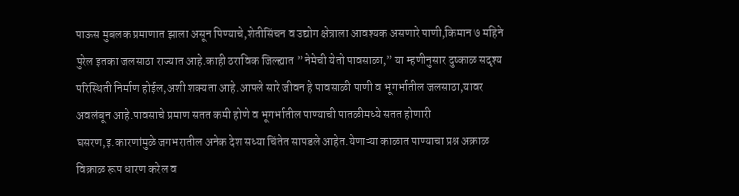पाऊस मुबलक प्रमाणात झाला असून पिण्याचे,शेतीसिंचन व उद्योग क्षेत्राला आवश्यक असणारे पाणी,किमान ७ महिने पुरेल इतका जलसाठा राज्यात आहे.काही ठराविक जिल्ह्यात ” नेमेची येतो पावसाळा,” या म्हणीनुसार दुष्काळ सदृश्य परिस्थिती निर्माण होईल,अशी शक्यता आहे.आपले सारे जीवन हे पावसाळी पाणी व भूगर्भातील जलसाठा,यावर अवलंबून आहे.पावसाचे प्रमाण सतत कमी होणे व भूगर्भातील पाण्याची पातळीमध्ये सतत होणारी घसरण,इ.कारणांमुळे जगभरातील अनेक देश सध्या चिंतेत सापडले आहेत.येणाऱ्या काळात पाण्याचा प्रश्न अक्राळ विक्राळ रूप धारण करेल व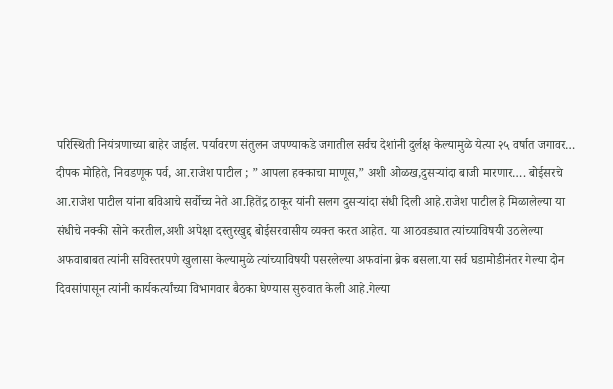परिस्थिती नियंत्रणाच्या बाहेर जाईल. पर्यावरण संतुलन जपण्याकडे जगातील सर्वच देशांनी दुर्लक्ष केल्यामुळे येत्या २५ वर्षात जगावर…
दीपक मोहिते, निवडणूक पर्व, आ.राजेश पाटील ; ” आपला हक्काचा माणूस,” अशी ओळख,दुसऱ्यांदा बाजी मारणार…. बोईसरचे आ.राजेश पाटील यांना बविआचे सर्वोच्च नेते आ.हितेंद्र ठाकूर यांनी सलग दुसऱ्यांदा संधी दिली आहे.राजेश पाटील हे मिळालेल्या या संधीचे नक्की सोने करतील,अशी अपेक्षा दस्तुरखुद्द बोईसरवासीय व्यक्त करत आहेत. या आठवड्यात त्यांच्याविषयी उठलेल्या अफवाबाबत त्यांनी सविस्तरपणे खुलासा केल्यामुळे त्यांच्याविषयी पसरलेल्या अफवांना ब्रेक बसला.या सर्व घडामोडीनंतर गेल्या दोन दिवसांपासून त्यांनी कार्यकर्त्यांच्या विभागवार बैठका घेण्यास सुरुवात केली आहे.गेल्या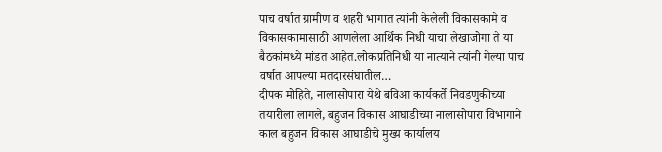पाच वर्षात ग्रामीण व शहरी भागात त्यांनी केलेली विकासकामे व विकासकामासाठी आणलेला आर्थिक निधी याचा लेखाजोगा ते या बैठकांमध्ये मांडत आहेत.लोकप्रतिनिधी या नात्याने त्यांनी गेल्या पाच वर्षात आपल्या मतदारसंघातील…
दीपक मोहिते, नालासोपारा येथे बविआ कार्यकर्ते निवडणुकीच्या तयारीला लागले, बहुजन विकास आघाडीच्या नालासोपारा विभागाने काल बहुजन विकास आघाडीचे मुख्य कार्यालय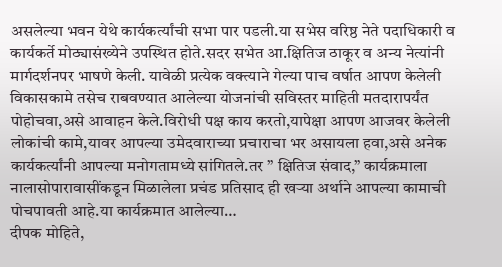असलेल्या भवन येथे कार्यकर्त्यांची सभा पार पडली.या सभेस वरिष्ठ नेते पदाधिकारी व कार्यकर्ते मोठ्यासंख्येने उपस्थित होते.सदर सभेत आ.क्षितिज ठाकूर व अन्य नेत्यांनी मार्गदर्शनपर भाषणे केली. यावेळी प्रत्येक वक्त्याने गेल्या पाच वर्षात आपण केलेली विकासकामे तसेच राबवण्यात आलेल्या योजनांची सविस्तर माहिती मतदारापर्यंत पोहोचवा,असे आवाहन केले.विरोधी पक्ष काय करतो,यापेक्षा आपण आजवर केलेली लोकांची कामे,यावर आपल्या उमेदवाराच्या प्रचाराचा भर असायला हवा,असे अनेक कार्यकर्त्यांनी आपल्या मनोगतामध्ये सांगितले.तर ” क्षितिज संवाद,” कार्यक्रमाला नालासोपारावासींकडून मिळालेला प्रचंड प्रतिसाद ही खऱ्या अर्थाने आपल्या कामाची पोचपावती आहे.या कार्यक्रमात आलेल्या…
दीपक मोहिते,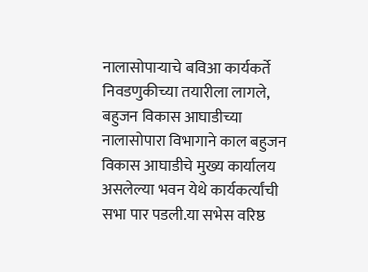नालासोपाऱ्याचे बविआ कार्यकर्ते निवडणुकीच्या तयारीला लागले, बहुजन विकास आघाडीच्या नालासोपारा विभागाने काल बहुजन विकास आघाडीचे मुख्य कार्यालय असलेल्या भवन येथे कार्यकर्त्यांची सभा पार पडली.या सभेस वरिष्ठ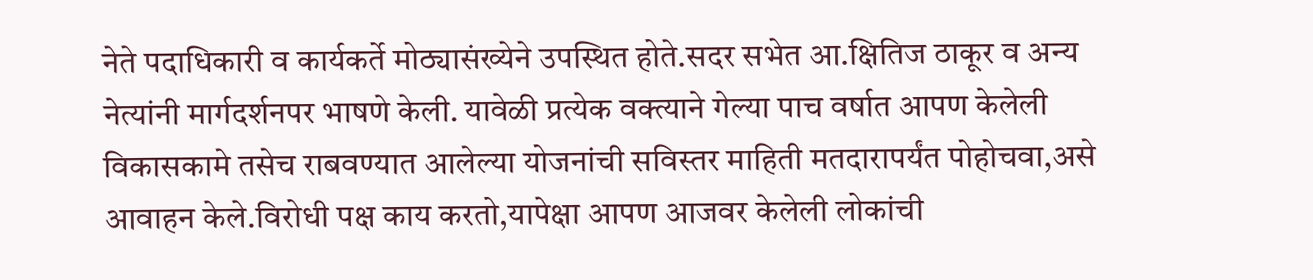नेते पदाधिकारी व कार्यकर्ते मोठ्यासंख्येने उपस्थित होते.सदर सभेत आ.क्षितिज ठाकूर व अन्य नेत्यांनी मार्गदर्शनपर भाषणे केली. यावेळी प्रत्येक वक्त्याने गेल्या पाच वर्षात आपण केलेली विकासकामे तसेच राबवण्यात आलेल्या योजनांची सविस्तर माहिती मतदारापर्यंत पोहोचवा,असे आवाहन केले.विरोधी पक्ष काय करतो,यापेक्षा आपण आजवर केलेली लोकांची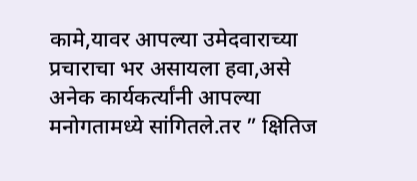कामे,यावर आपल्या उमेदवाराच्या प्रचाराचा भर असायला हवा,असे अनेक कार्यकर्त्यांनी आपल्या मनोगतामध्ये सांगितले.तर ” क्षितिज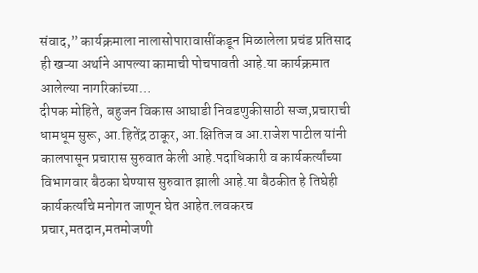संवाद,” कार्यक्रमाला नालासोपारावासींकडून मिळालेला प्रचंड प्रतिसाद ही खऱ्या अर्थाने आपल्या कामाची पोचपावती आहे.या कार्यक्रमात आलेल्या नागरिकांच्या…
दीपक मोहिते, बहुजन विकास आघाडी निवडणुकीसाठी सज्ज,प्रचाराची धामधूम सुरू, आ.हितेंद्र ठाकूर, आ.क्षितिज व आ.राजेश पाटील यांनी कालपासून प्रचारास सुरुवात केली आहे.पदाधिकारी व कार्यकर्त्यांच्या विभागवार बैठका घेण्यास सुरुवात झाली आहे.या बैठकीत हे तिघेही कार्यकर्त्यांचे मनोगत जाणून घेत आहेत.लवकरच प्रचार,मतदान,मतमोजणी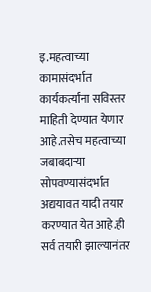इ.महत्वाच्या कामासंदर्भात कार्यकर्त्यांना सविस्तर माहिती देण्यात येणार आहे.तसेच महत्वाच्या जबाबदाऱ्या सोपवण्यासंदर्भात अद्ययावत यादी तयार करण्यात येत आहे.ही सर्व तयारी झाल्यानंतर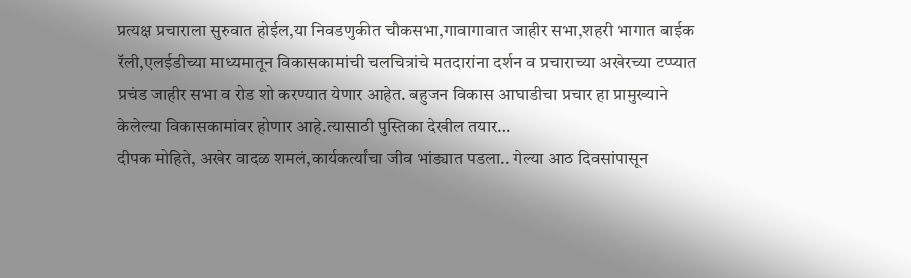प्रत्यक्ष प्रचाराला सुरुवात होईल,या निवडणुकीत चौकसभा,गावागावात जाहीर सभा,शहरी भागात बाईक रॅली,एलईडीच्या माध्यमातून विकासकामांची चलचित्रांचे मतदारांना दर्शन व प्रचाराच्या अखेरच्या टप्प्यात प्रचंड जाहीर सभा व रोड शो करण्यात येणार आहेत. बहुजन विकास आघाडीचा प्रचार हा प्रामुख्याने केलेल्या विकासकामांवर होणार आहे.त्यासाठी पुस्तिका देखील तयार…
दीपक मोहिते, अखेर वादळ शमलं,कार्यकर्त्यांचा जीव भांड्यात पडला.. गेल्या आठ दिवसांपासून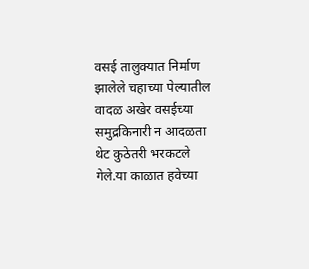वसई तालुक्यात निर्माण झालेले चहाच्या पेल्यातील वादळ अखेर वसईच्या समुद्रकिनारी न आदळता थेट कुठेतरी भरकटले गेले.या काळात हवेच्या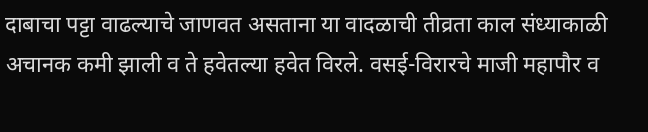दाबाचा पट्टा वाढल्याचे जाणवत असताना या वादळाची तीव्रता काल संध्याकाळी अचानक कमी झाली व ते हवेतल्या हवेत विरले. वसई-विरारचे माजी महापौर व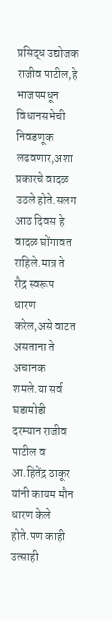प्रसिद्ध उद्योजक राजीव पाटील,हे भाजपमधून विधानसभेची निवडणूक लढवणार,अशा प्रकारचे वादळ उठले होते.सलग आठ दिवस हे वादळ घोंगावत राहिले.मात्र ते रौद्र स्वरूप धारण करेल,असे वाटत असताना ते अचानक शमले.या सर्व घडामोडी दरम्यान राजीव पाटील व आ.हितेंद्र ठाकूर यांनी कायम मौन धारण केले होते.पण काही उत्साही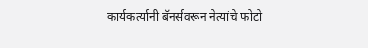कार्यकर्त्यानी बॅनर्सवरून नेत्यांचे फोटो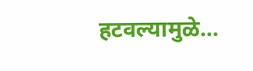हटवल्यामुळे…